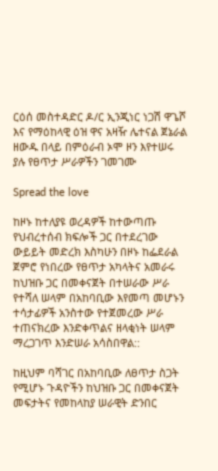ርዕሰ መስተዳድር ዶ/ር ኢንጂነር ነጋሽ ዋጌሾ እና የማዕከላዊ ዕዝ ዋና አዛዥ ሌተናል ጀኔራል ዘውዱ በላይ በምዕራብ ኦሞ ዞን እየተሠሩ ያሉ የፀጥታ ሥራዎችን ገመገሙ

Spread the love

ከዞኑ ከተለያዩ ወረዳዎች ከተውጣጡ የህብረተሰብ ክፍሎች ጋር በተደረገው ውይይት መድረክ እስካሁን በዞኑ ከፌደራል ጀምሮ የነበረው የፀጥታ አካላትና አመራሩ ከህዝቡ ጋር በመቀናጀት በተሠራው ሥራ የተሻለ ሠላም በአከባቢው እየመጣ መሆኑን ተሳታፊዎች አንስተው የተጀመረው ሥራ ተጠናክረው እንድቀጥልና ዘላቂነት ሠላም ማረጋገጥ እንድሠራ አሳስበዋል::

ከዚህም ባሻገር በአከባቢው ለፀጥታ ስጋት የሚሆኑ ጉዳዮችን ከህዝቡ ጋር በመቀናጀት መፍታትና የመከላከያ ሠራዊት ድንበር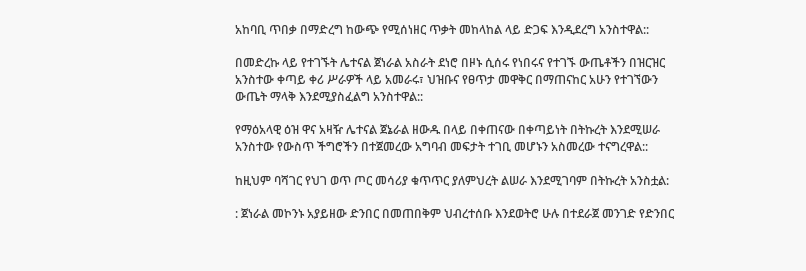አከባቢ ጥበቃ በማድረግ ከውጭ የሚሰነዘር ጥቃት መከላከል ላይ ድጋፍ እንዲደረግ አንስተዋል::

በመድረኩ ላይ የተገኙት ሌተናል ጀነራል አስራት ደነሮ በዞኑ ሲሰሩ የነበሩና የተገኙ ውጤቶችን በዝርዝር አንስተው ቀጣይ ቀሪ ሥራዎች ላይ አመራሩ፣ ህዝቡና የፀጥታ መዋቅር በማጠናከር አሁን የተገኘውን ውጤት ማላቅ እንደሚያስፈልግ አንስተዋል::

የማዕአላዊ ዕዝ ዋና አዛዥ ሌተናል ጀኔራል ዘውዱ በላይ በቀጠናው በቀጣይነት በትኩረት እንደሚሠራ አንስተው የውስጥ ችግሮችን በተጀመረው አግባብ መፍታት ተገቢ መሆኑን አስመረው ተናግረዋል::

ከዚህም ባሻገር የህገ ወጥ ጦር መሳሪያ ቁጥጥር ያለምህረት ልሠራ እንደሚገባም በትኩረት አንስቷል:

: ጀነራል መኮንኑ አያይዘው ድንበር በመጠበቅም ህብረተሰቡ እንደወትሮ ሁሉ በተደራጀ መንገድ የድንበር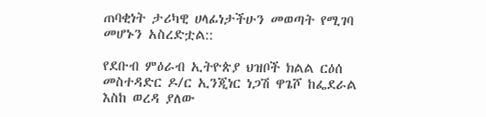ጠባቂነት ታሪካዊ ሀላፊነታችሁን መወጣት የሚገባ መሆኑን አስረድቷል::

የደቡብ ምዕራብ ኢትዮጵያ ህዝቦች ክልል ርዕሰ መስተዳድር ዶ/ር ኢንጂነር ነጋሽ ዋጌሾ ከፌደራል እስከ ወረዳ ያለው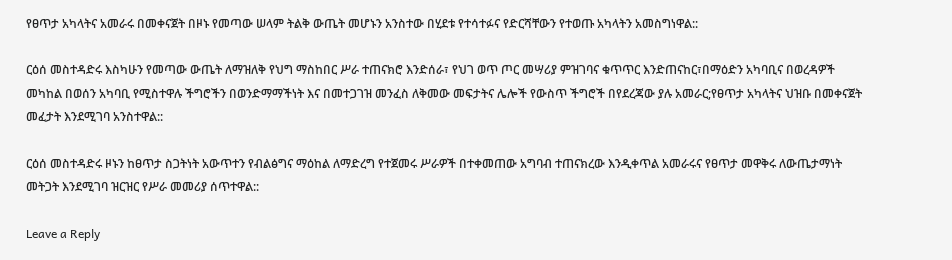የፀጥታ አካላትና አመራሩ በመቀናጀት በዞኑ የመጣው ሠላም ትልቅ ውጤት መሆኑን አንስተው በሂደቱ የተሳተፉና የድርሻቸውን የተወጡ አካላትን አመስግነዋል::

ርዕሰ መስተዳድሩ እስካሁን የመጣው ውጤት ለማዝለቅ የህግ ማስከበር ሥራ ተጠናክሮ እንድሰራ፣ የህገ ወጥ ጦር መሣሪያ ምዝገባና ቁጥጥር እንድጠናከር፣በማዕድን አካባቢና በወረዳዎች መካከል በወሰን አካባቢ የሚስተዋሉ ችግሮችን በወንድማማችነት እና በመተጋገዝ መንፈስ ለቅመው መፍታትና ሌሎች የውስጥ ችግሮች በየደረጃው ያሉ አመራር;የፀጥታ አካላትና ህዝቡ በመቀናጀት መፈታት እንደሚገባ አንስተዋል::

ርዕሰ መስተዳድሩ ዞኑን ከፀጥታ ስጋትነት አውጥተን የብልፅግና ማዕከል ለማድረግ የተጀመሩ ሥራዎች በተቀመጠው አግባብ ተጠናክረው እንዲቀጥል አመራሩና የፀጥታ መዋቅሩ ለውጤታማነት መትጋት እንደሚገባ ዝርዝር የሥራ መመሪያ ሰጥተዋል::

Leave a Reply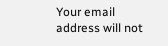Your email address will not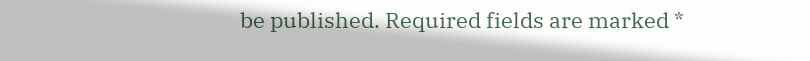be published. Required fields are marked *